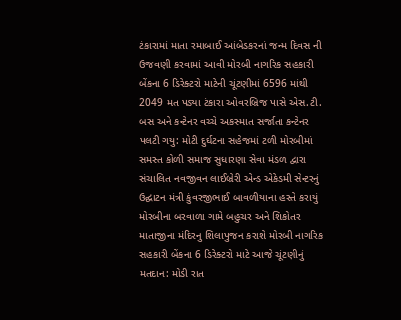ટંકારામાં માતા રમાબાઈ આંબેડકરનાં જન્મ દિવસ ની ઉજવણી કરવામાં આવી મોરબી નાગરિક સહકારી બેંકના 6 ડિરેક્ટરો માટેની ચૂંટણીમાં 6596 માંથી 2049 મત પડ્યા ટંકારા ઓવરબ્રિજ પાસે એસ.ટી. બસ અને કન્ટેનર વચ્ચે અકસ્માત સર્જાતા કન્ટેનર પલટી ગયુ: મોટી દુર્ઘટના સહેજમાં ટળી મોરબીમાં સમસ્ત કોળી સમાજ સુધારણા સેવા મંડળ દ્વારા સંચાલિત નવજીવન લાઈબ્રેરી એન્ડ એકેડમી સેન્ટરનું ઉદ્ઘાટન મંત્રી કુંવરજીભાઈ બાવળીયાના હસ્તે કરાયું મોરબીના બરવાળા ગામે બહુચર અને શિકોતર માતાજીના મંદિરનુ શિલાપુજન કરાશે મોરબી નાગરિક સહકારી બેંકના 6 ડિરેક્ટરો માટે આજે ચૂંટણીનું મતદાન: મોડી રાત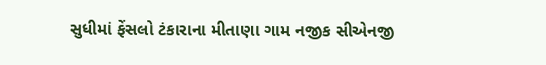સુધીમાં ફેંસલો ટંકારાના મીતાણા ગામ નજીક સીએનજી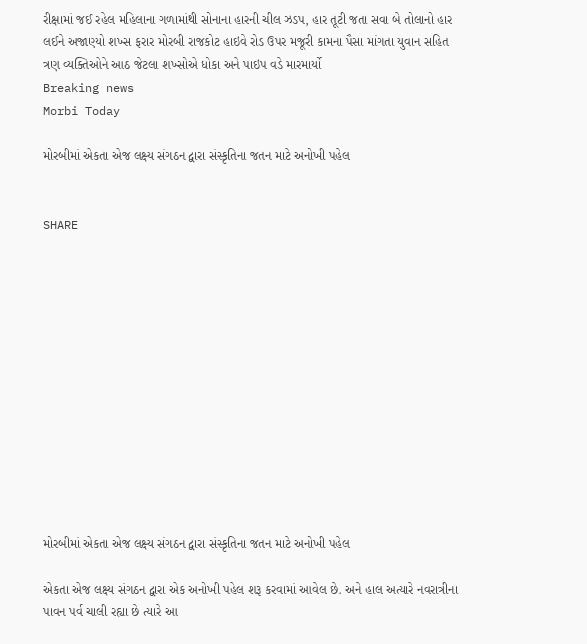રીક્ષામાં જઈ રહેલ મહિલાના ગળામાંથી સોનાના હારની ચીલ ઝડપ, હાર તૂટી જતા સવા બે તોલાનો હાર લઈને અજાણ્યો શખ્સ ફરાર મોરબી રાજકોટ હાઇવે રોડ ઉપર મજૂરી કામના પૈસા માંગતા યુવાન સહિત ત્રણ વ્યક્તિઓને આઠ જેટલા શખ્સોએ ધોકા અને પાઇપ વડે મારમાર્યો
Breaking news
Morbi Today

મોરબીમાં એકતા એજ લક્ષ્ય સંગઠન દ્વારા સંસ્કૃતિના જતન માટે અનોખી પહેલ


SHARE













મોરબીમાં એકતા એજ લક્ષ્ય સંગઠન દ્વારા સંસ્કૃતિના જતન માટે અનોખી પહેલ

એકતા એજ લક્ષ્ય સંગઠન દ્વારા એક અનોખી પહેલ શરૂ કરવામાં આવેલ છે. અને હાલ અત્યારે નવરાત્રીના પાવન પર્વ ચાલી રહ્યા છે ત્યારે આ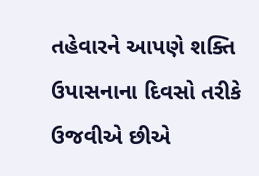તહેવારને આપણે શક્તિ ઉપાસનાના દિવસો તરીકે ઉજવીએ છીએ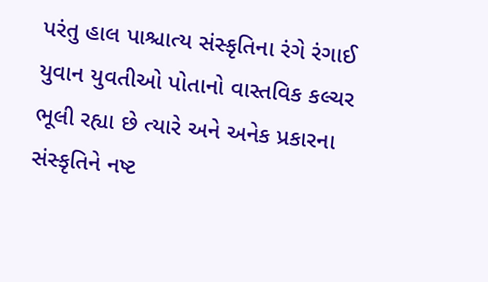પરંતુ હાલ પાશ્ચાત્ય સંસ્કૃતિના રંગે રંગાઈ યુવાન યુવતીઓ પોતાનો વાસ્તવિક કલ્ચર ભૂલી રહ્યા છે ત્યારે અને અનેક પ્રકારના સંસ્કૃતિને નષ્ટ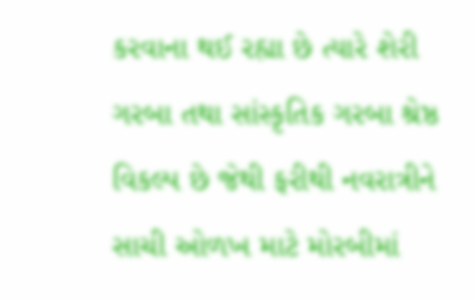કરવાના થઈ રહ્યા છે ત્યારે શેરી ગરબા તથા સાંસ્કૃતિક ગરબા શ્રેષ્ઠ વિકલ્પ છે જેથી ફરીથી નવરાત્રીને સાચી ઓળખ માટે મોરબીમાં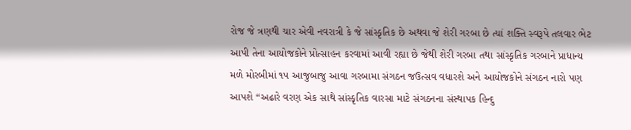રોજ જે ત્રણથી ચાર એવી નવરાત્રી કે જે સાંસ્કૃતિક છે અથવા જે શેરી ગરબા છે ત્યાં શક્તિ સ્વરૂપે તલવાર ભેટ આપી તેના આયોજકોને પ્રોત્સાહન કરવામાં આવી રહ્યા છે જેથી શેરી ગરબા તથા સાંસ્કૃતિક ગરબાને પ્રાધાન્ય મળે મોરબીમાં ૧૫ આજુબાજુ આવા ગરબામા સંગઠન જઉત્સવ વધારશે અને આયોજકોને સંગઠન નારો પણ આપશે “અઢારે વરણ એક સાથે સાંસ્કૃતિક વારસા માટે સંગઠનના સંસ્થાપક હિન્દુ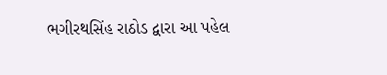ભગીરથસિંહ રાઠોડ દ્વારા આ પહેલ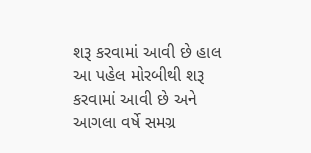શરૂ કરવામાં આવી છે હાલ આ પહેલ મોરબીથી શરૂ કરવામાં આવી છે અને આગલા વર્ષે સમગ્ર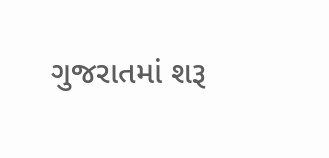ગુજરાતમાં શરૂ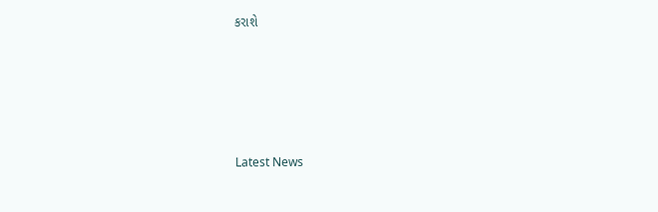કરાશે






Latest News